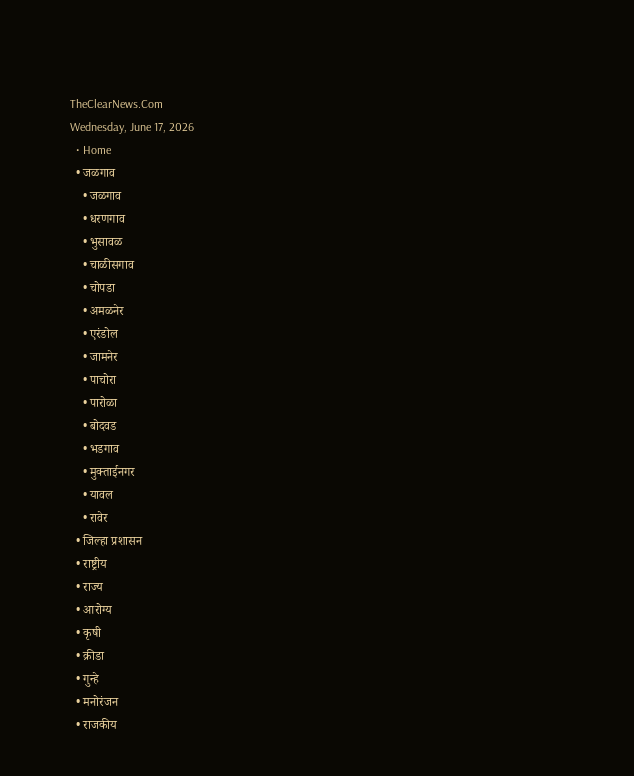TheClearNews.Com
Wednesday, June 17, 2026
  • Home
  • जळगाव
    • जळगाव
    • धरणगाव
    • भुसावळ
    • चाळीसगाव
    • चोपडा
    • अमळनेर
    • एरंडोल
    • जामनेर
    • पाचोरा
    • पारोळा
    • बोदवड
    • भडगाव
    • मुक्ताईनगर
    • यावल
    • रावेर
  • जिल्हा प्रशासन
  • राष्ट्रीय
  • राज्य
  • आरोग्य
  • कृषी
  • क्रीडा
  • गुन्हे
  • मनोरंजन
  • राजकीय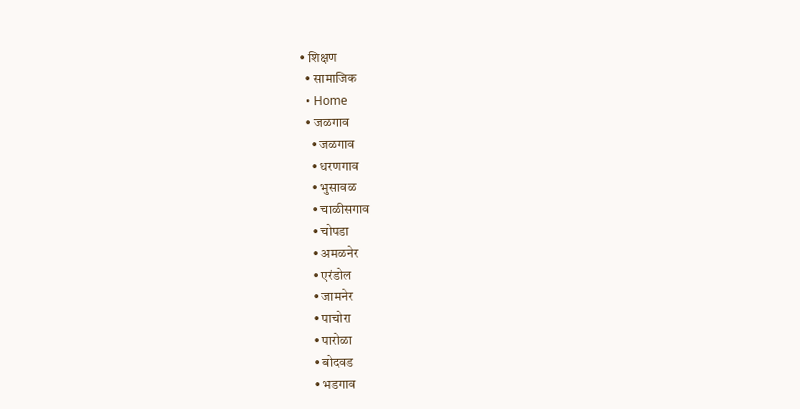• शिक्षण
  • सामाजिक
  • Home
  • जळगाव
    • जळगाव
    • धरणगाव
    • भुसावळ
    • चाळीसगाव
    • चोपडा
    • अमळनेर
    • एरंडोल
    • जामनेर
    • पाचोरा
    • पारोळा
    • बोदवड
    • भडगाव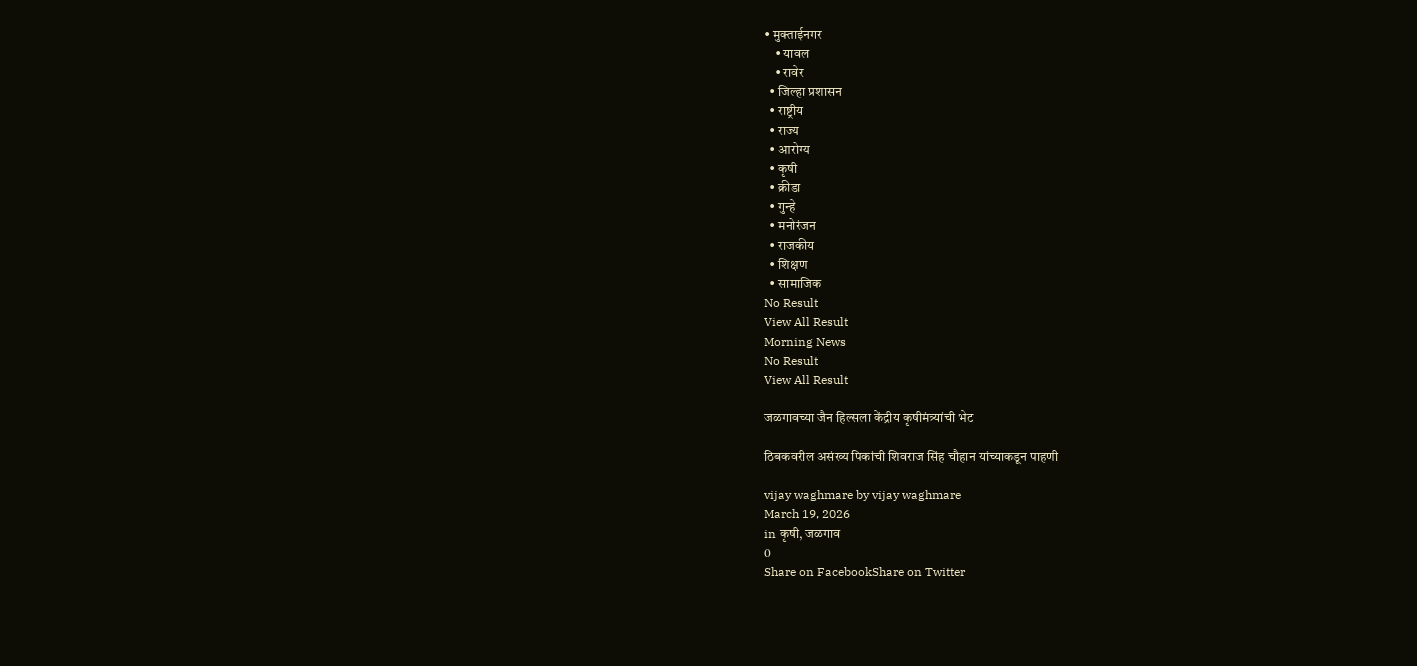• मुक्ताईनगर
    • यावल
    • रावेर
  • जिल्हा प्रशासन
  • राष्ट्रीय
  • राज्य
  • आरोग्य
  • कृषी
  • क्रीडा
  • गुन्हे
  • मनोरंजन
  • राजकीय
  • शिक्षण
  • सामाजिक
No Result
View All Result
Morning News
No Result
View All Result

जळगावच्या जैन हिल्सला केंद्रीय कृषीमंत्र्यांची भेट

ठिबकवरील असंख्य पिकांची शिवराज सिंह चौहान यांच्याकडून पाहणी

vijay waghmare by vijay waghmare
March 19, 2026
in कृषी, जळगाव
0
Share on FacebookShare on Twitter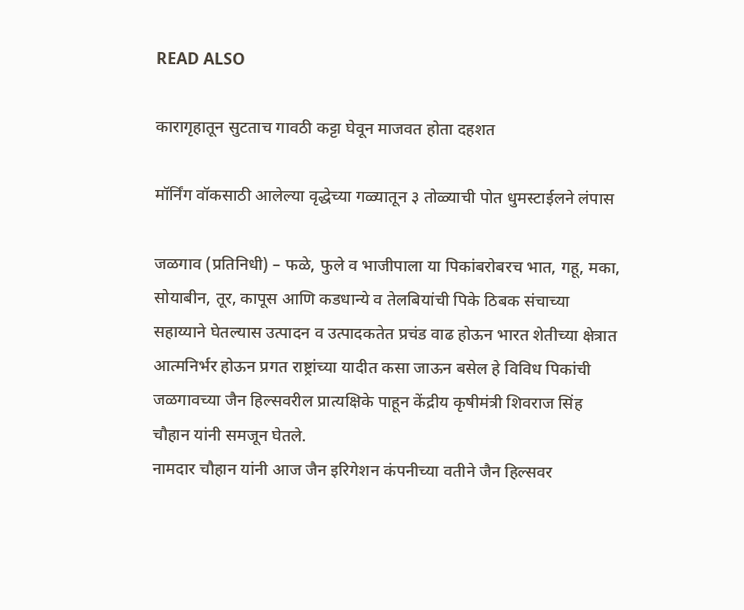READ ALSO

कारागृहातून सुटताच गावठी कट्टा घेवून माजवत होता दहशत

मॉर्निंग वॉकसाठी आलेल्या वृद्धेच्या गळ्यातून ३ तोळ्याची पोत धुमस्टाईलने लंपास

जळगाव (प्रतिनिधी) – फळे, फुले व भाजीपाला या पिकांबरोबरच भात, गहू, मका, सोयाबीन, तूर, कापूस आणि कडधान्ये व तेलबियांची पिके ठिबक संचाच्या सहाय्याने घेतल्यास उत्पादन व उत्पादकतेत प्रचंड वाढ होऊन भारत शेतीच्या क्षेत्रात आत्मनिर्भर होऊन प्रगत राष्ट्रांच्या यादीत कसा जाऊन बसेल हे विविध पिकांची जळगावच्या जैन हिल्सवरील प्रात्यक्षिके पाहून केंद्रीय कृषीमंत्री शिवराज सिंह चौहान यांनी समजून घेतले.
नामदार चौहान यांनी आज जैन इरिगेशन कंपनीच्या वतीने जैन हिल्सवर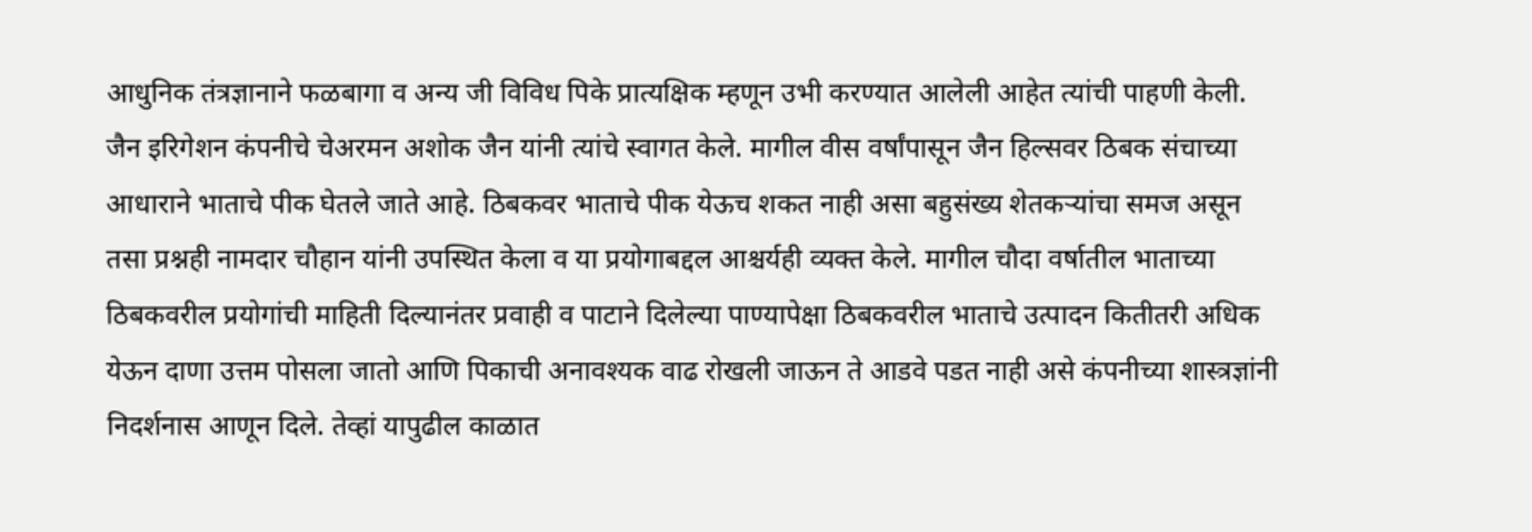आधुनिक तंत्रज्ञानाने फळबागा व अन्य जी विविध पिके प्रात्यक्षिक म्हणून उभी करण्यात आलेली आहेत त्यांची पाहणी केली. जैन इरिगेशन कंपनीचे चेअरमन अशोक जैन यांनी त्यांचे स्वागत केले. मागील वीस वर्षांपासून जैन हिल्सवर ठिबक संचाच्या आधाराने भाताचे पीक घेतले जाते आहे. ठिबकवर भाताचे पीक येऊच शकत नाही असा बहुसंख्य शेतकऱ्यांचा समज असून तसा प्रश्नही नामदार चौहान यांनी उपस्थित केला व या प्रयोगाबद्दल आश्चर्यही व्यक्त केले. मागील चौदा वर्षातील भाताच्या ठिबकवरील प्रयोगांची माहिती दिल्यानंतर प्रवाही व पाटाने दिलेल्या पाण्यापेक्षा ठिबकवरील भाताचे उत्पादन कितीतरी अधिक येऊन दाणा उत्तम पोसला जातो आणि पिकाची अनावश्यक वाढ रोखली जाऊन ते आडवे पडत नाही असे कंपनीच्या शास्त्रज्ञांनी निदर्शनास आणून दिले. तेव्हां यापुढील काळात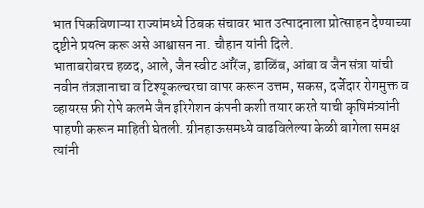भात पिकविणाऱ्या राज्यांमध्ये ठिबक संचावर भात उत्पादनाला प्रोत्साहन देण्याच्या दृष्टीने प्रयत्न करू असे आश्वासन ना. चौहान यांनी दिले.
भाताबरोबरच हळद, आले, जैन स्वीट ऑरेंज, डाळिंब, आंबा व जैन संत्रा यांची नवीन तंत्रज्ञानाचा व टिश्यूकल्चरचा वापर करून उत्तम, सकस, दर्जेदार रोगमुक्त व व्हायरस फ्री रोपे कलमे जैन इरिगेशन कंपनी कशी तयार करते याची कृषिमंत्र्यांनी पाहणी करून माहिती घेतली. ग्रीनहाऊसमध्ये वाढविलेल्या केळी बागेला समक्ष त्यांनी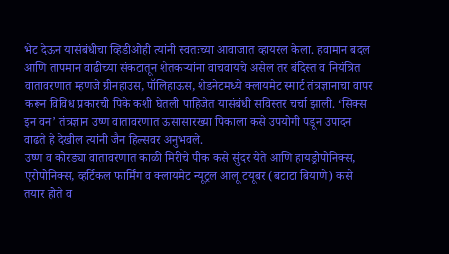भेट देऊन यासंबंधीचा व्हिडीओही त्यांनी स्वतःच्या आवाजात व्हायरल केला. हवामान बदल आणि तापमान वाढीच्या संकटातून शेतकऱ्यांना वाचवायचे असेल तर बंदिस्त व नियंत्रित वातावरणात म्हणजे ग्रीनहाउस, पॉलिहाऊस, शेडनेटमध्ये क्लायमेट स्मार्ट तंत्रज्ञानाचा वापर करून विविध प्रकारची पिके कशी घेतली पाहिजेत यासंबंधी सविस्तर चर्चा झाली. ‘सिक्स इन वन’ तंत्रज्ञान उष्ण वातावरणात ऊसासारख्या पिकाला कसे उपयोगी पडून उपादन वाढते हे देखील त्यांनी जैन हिल्सवर अनुभवले.
उष्ण व कोरड्या वातावरणात काळी मिरीचे पीक कसे सुंदर येते आणि हायड्रोपोनिक्स, एरोपोनिक्स, व्हर्टिकल फार्मिंग व क्लायमेट न्यूट्रल आलू टयूबर (बटाटा बियाणे) कसे तयार होते व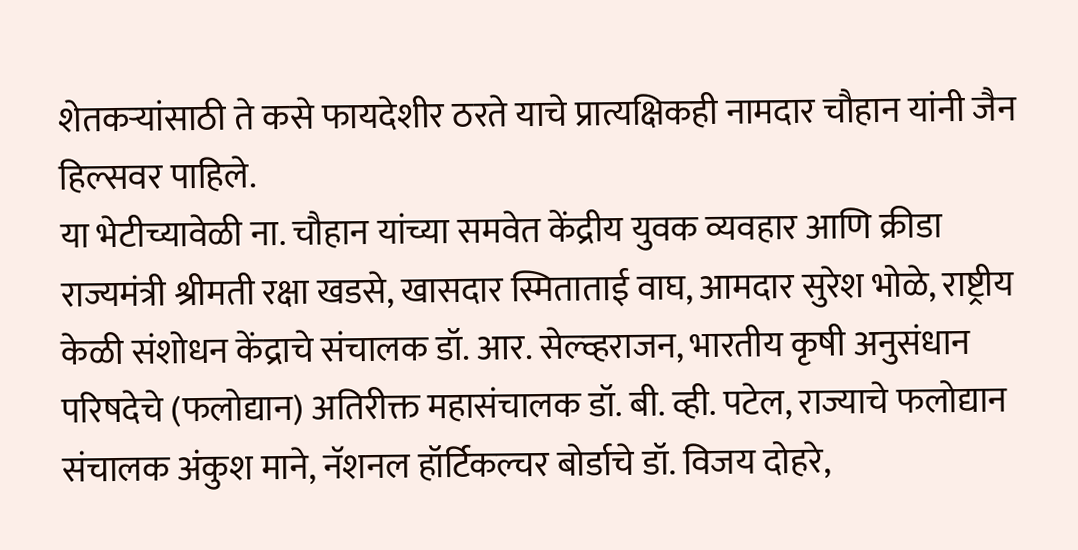शेतकऱ्यांसाठी ते कसे फायदेशीर ठरते याचे प्रात्यक्षिकही नामदार चौहान यांनी जैन हिल्सवर पाहिले.
या भेटीच्यावेळी ना. चौहान यांच्या समवेत केंद्रीय युवक व्यवहार आणि क्रीडा राज्यमंत्री श्रीमती रक्षा खडसे, खासदार स्मिताताई वाघ, आमदार सुरेश भोळे, राष्ट्रीय केळी संशोधन केंद्राचे संचालक डॉ. आर. सेल्व्हराजन, भारतीय कृषी अनुसंधान परिषदेचे (फलोद्यान) अतिरीक्त महासंचालक डॉ. बी. व्ही. पटेल, राज्याचे फलोद्यान संचालक अंकुश माने, नॅशनल हॉर्टिकल्चर बोर्डाचे डॉ. विजय दोहरे,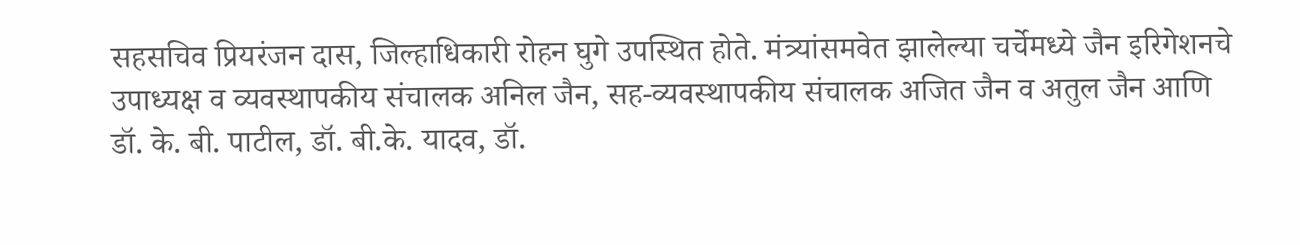सहसचिव प्रियरंजन दास, जिल्हाधिकारी रोहन घुगे उपस्थित होते. मंत्र्यांसमवेत झालेल्या चर्चेमध्ये जैन इरिगेशनचे उपाध्यक्ष व व्यवस्थापकीय संचालक अनिल जैन, सह-व्यवस्थापकीय संचालक अजित जैन व अतुल जैन आणि डॉ. के. बी. पाटील, डॉ. बी.के. यादव, डॉ.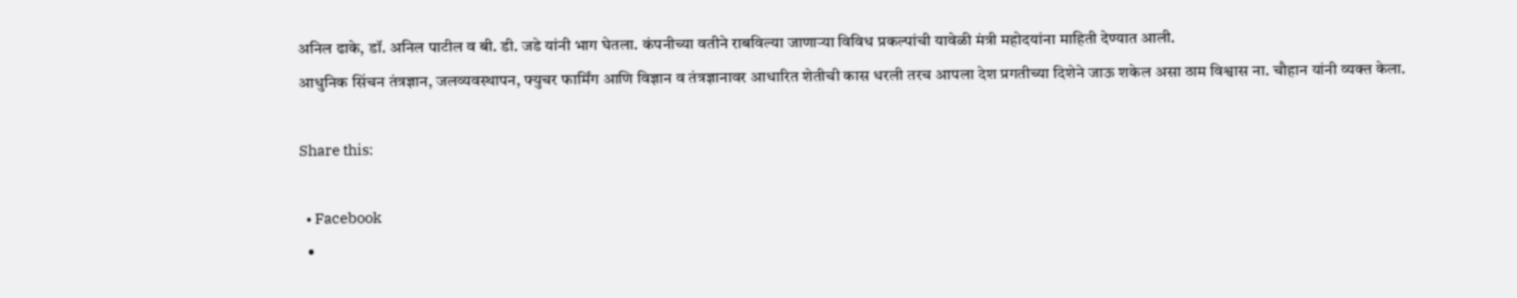अनिल ढाके, डॉ. अनिल पाटील व बी. डी. जडे यांनी भाग घेतला. कंपनीच्या वतीने राबविल्या जाणाऱ्या विविध प्रकल्पांची यावेळी मंत्री महोदयांना माहिती देण्यात आली.
आधुनिक सिंचन तंत्रज्ञान, जलव्यवस्थापन, फ्युचर फार्मिंग आणि विज्ञान व तंत्रज्ञानावर आधारित शेतीची कास धरली तरच आपला देश प्रगतीच्या दिशेने जाऊ शकेल असा ठाम विश्वास ना. चौहान यांनी व्यक्त केला.

Share this:

  • Facebook
  •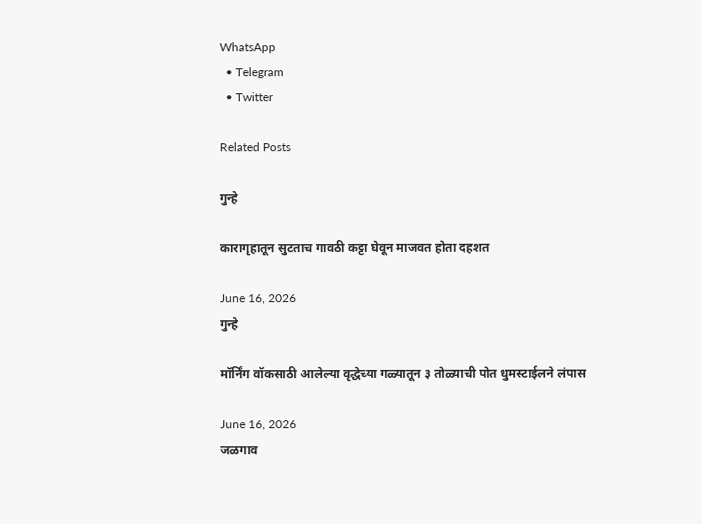WhatsApp
  • Telegram
  • Twitter

Related Posts

गुन्हे

कारागृहातून सुटताच गावठी कट्टा घेवून माजवत होता दहशत

June 16, 2026
गुन्हे

मॉर्निंग वॉकसाठी आलेल्या वृद्धेच्या गळ्यातून ३ तोळ्याची पोत धुमस्टाईलने लंपास

June 16, 2026
जळगाव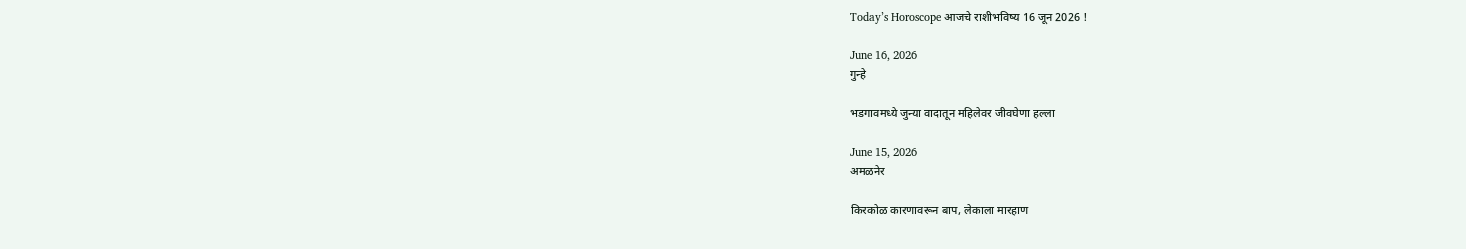Today’s Horoscope आजचे राशीभविष्य 16 जून 2026 !

June 16, 2026
गुन्हे

भडगावमध्ये जुन्या वादातून महिलेवर जीवघेणा हल्ला

June 15, 2026
अमळनेर

किरकोळ कारणावरून बाप, लेकाला मारहाण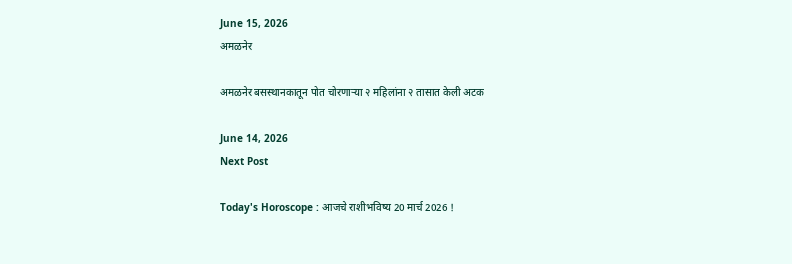June 15, 2026
अमळनेर

अमळनेर बसस्थानकातून पोत चोरणाऱ्या २ महिलांना २ तासात केली अटक

June 14, 2026
Next Post

Today's Horoscope : आजचे राशीभविष्य 20 मार्च 2026 !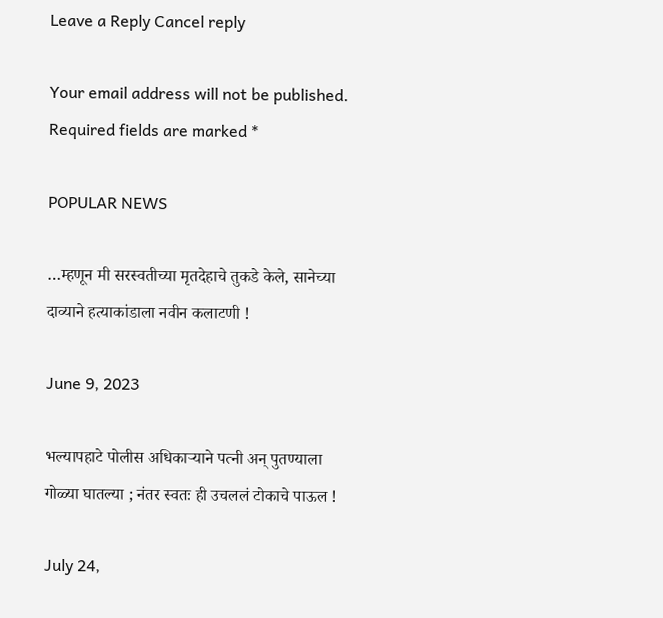Leave a Reply Cancel reply

Your email address will not be published. Required fields are marked *

POPULAR NEWS

…म्हणून मी सरस्वतीच्या मृतदेहाचे तुकडे केले, सानेच्या दाव्याने हत्याकांडाला नवीन कलाटणी !

June 9, 2023

भल्यापहाटे पोलीस अधिकाऱ्याने पत्नी अन् पुतण्याला गोळ्या घातल्या ; नंतर स्वतः ही उचललं टोकाचे पाऊल !

July 24,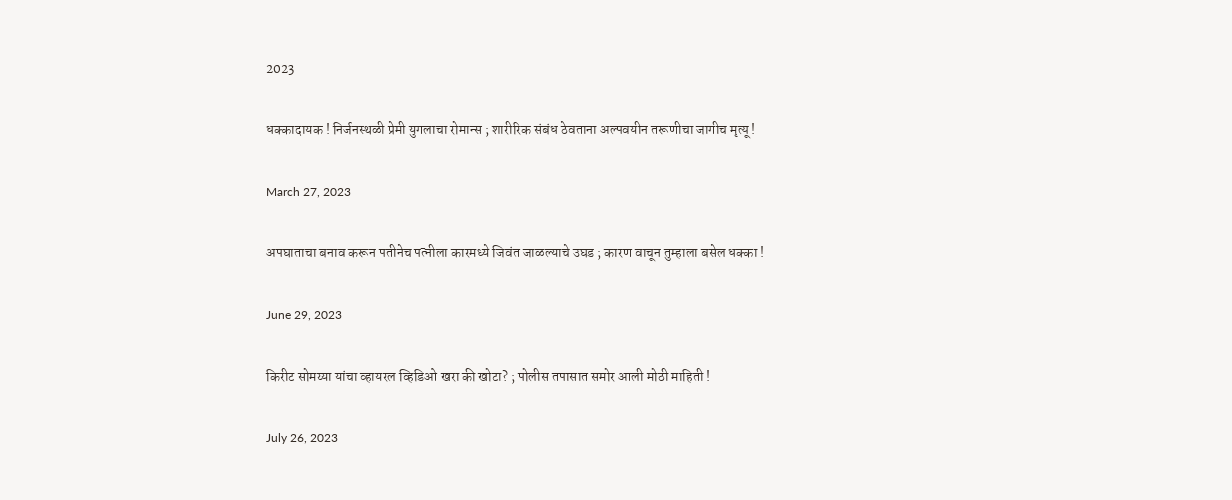2023

धक्कादायक ! निर्जनस्थळी प्रेमी युगलाचा रोमान्स ; शारीरिक संबंध ठेवताना अल्पवयीन तरूणीचा जागीच मृत्यू !

March 27, 2023

अपघाताचा बनाव करून पतीनेच पत्नीला कारमध्ये जिवंत जाळल्याचे उघड ; कारण वाचून तुम्हाला बसेल धक्का !

June 29, 2023

किरीट सोमय्या यांचा व्हायरल व्हिडिओ खरा की खोटा? ; पोलीस तपासात समोर आली मोठी माहिती !

July 26, 2023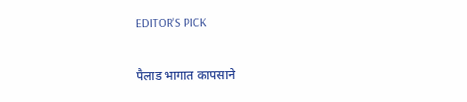EDITOR'S PICK

पैलाड भागात कापसाने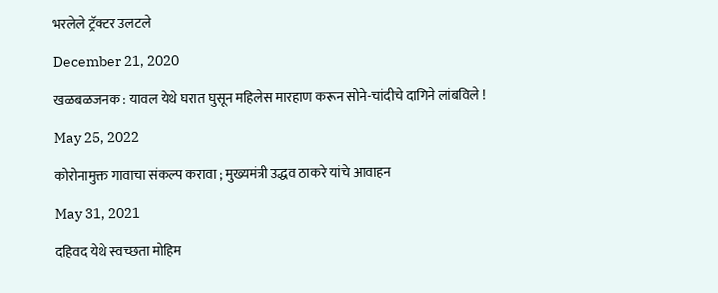भरलेले ट्रॅक्टर उलटले

December 21, 2020

खळबळजनक : यावल येथे घरात घुसून महिलेस मारहाण करून सोने-चांदीचे दागिने लांबविले !

May 25, 2022

कोरोनामुक्त गावाचा संकल्प करावा ; मुख्यमंत्री उद्धव ठाकरे यांचे आवाहन

May 31, 2021

दहिवद येथे स्वच्छता मोहिम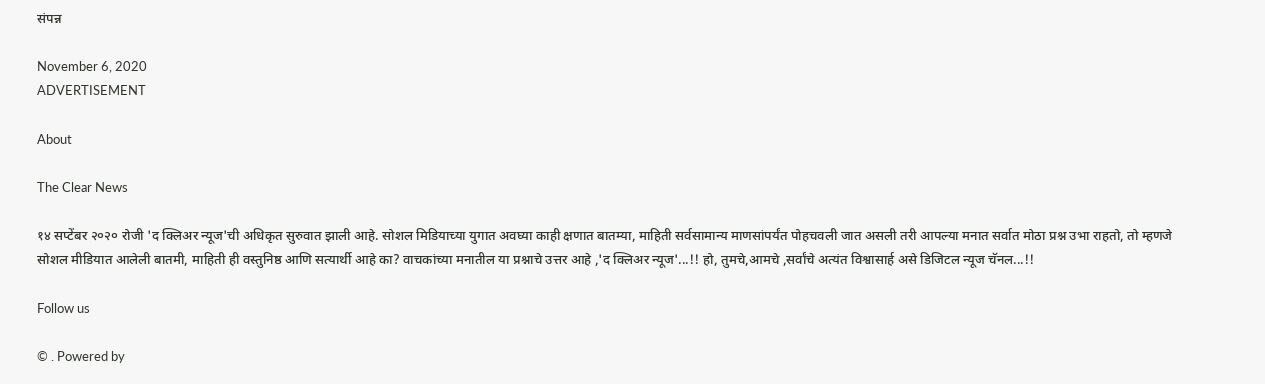संपन्न

November 6, 2020
ADVERTISEMENT

About

The Clear News

१४ सप्टेंबर २०२० रोजी 'द क्लिअर न्यूज'ची अधिकृत सुरुवात झाली आहे. सोशल मिडियाच्या युगात अवघ्या काही क्षणात बातम्या, माहिती सर्वसामान्य माणसांपर्यंत पोहचवली जात असली तरी आपल्या मनात सर्वात मोठा प्रश्न उभा राहतो, तो म्हणजे सोशल मीडियात आलेली बातमी, माहिती ही वस्तुनिष्ठ आणि सत्यार्थी आहे का? वाचकांच्या मनातील या प्रश्नाचे उत्तर आहे ,'द क्लिअर न्यूज'...!! हो, तुमचे,आमचे ,सर्वांचे अत्यंत विश्वासार्ह असे डिजिटल न्यूज चॅनल...!!

Follow us

© . Powered by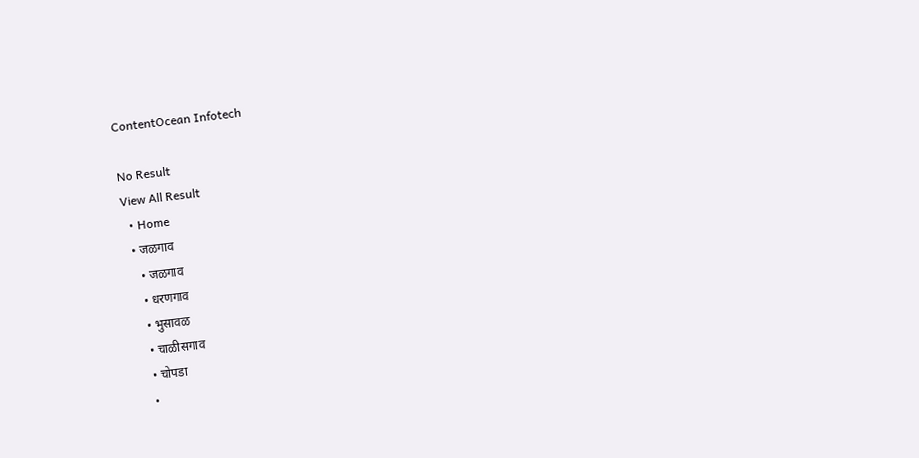ContentOcean Infotech

No Result
View All Result
  • Home
  • जळगाव
    • जळगाव
    • धरणगाव
    • भुसावळ
    • चाळीसगाव
    • चोपडा
    •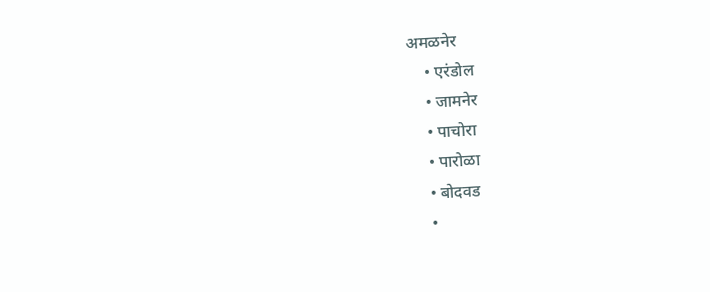अमळनेर
    • एरंडोल
    • जामनेर
    • पाचोरा
    • पारोळा
    • बोदवड
    •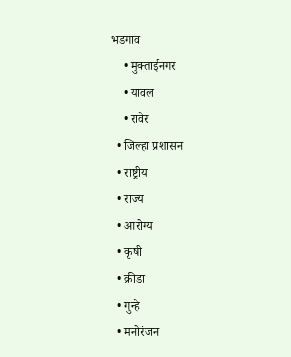भडगाव
    • मुक्ताईनगर
    • यावल
    • रावेर
  • जिल्हा प्रशासन
  • राष्ट्रीय
  • राज्य
  • आरोग्य
  • कृषी
  • क्रीडा
  • गुन्हे
  • मनोरंजन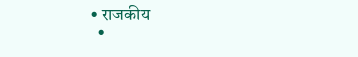• राजकीय
  •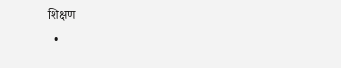शिक्षण
  •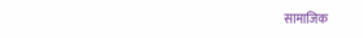सामाजिक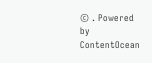© . Powered by ContentOcean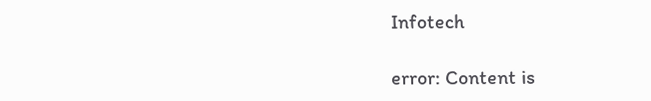Infotech

error: Content is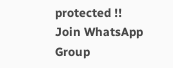protected !!
Join WhatsApp Group